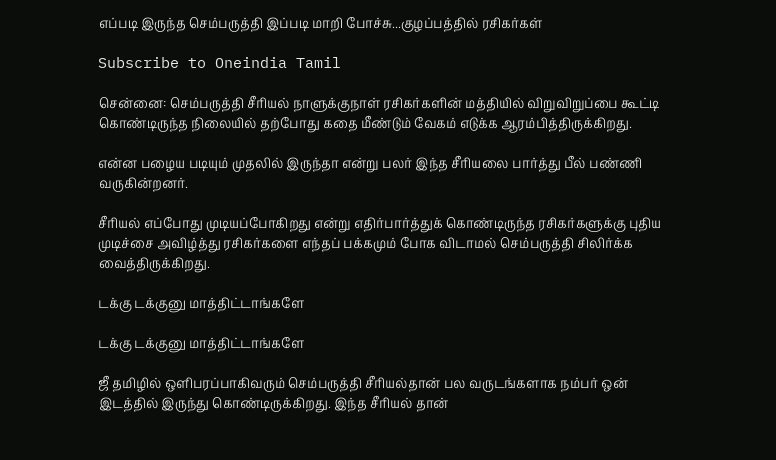எப்படி இருந்த செம்பருத்தி இப்படி மாறி போச்சு...குழப்பத்தில் ரசிகர்கள்

Subscribe to Oneindia Tamil

சென்னை: செம்பருத்தி சீரியல் நாளுக்குநாள் ரசிகர்களின் மத்தியில் விறுவிறுப்பை கூட்டி கொண்டிருந்த நிலையில் தற்போது கதை மீண்டும் வேகம் எடுக்க ஆரம்பித்திருக்கிறது.

என்ன பழைய படியும் முதலில் இருந்தா என்று பலர் இந்த சீரியலை பார்த்து பீல் பண்ணி வருகின்றனர்.

சீரியல் எப்போது முடியப்போகிறது என்று எதிர்பார்த்துக் கொண்டிருந்த ரசிகர்களுக்கு புதிய முடிச்சை அவிழ்த்து ரசிகர்களை எந்தப் பக்கமும் போக விடாமல் செம்பருத்தி சிலிர்க்க வைத்திருக்கிறது.

டக்கு டக்குனு மாத்திட்டாங்களே

டக்கு டக்குனு மாத்திட்டாங்களே

ஜீ தமிழில் ஒளிபரப்பாகிவரும் செம்பருத்தி சீரியல்தான் பல வருடங்களாக நம்பர் ஒன் இடத்தில் இருந்து கொண்டிருக்கிறது. இந்த சீரியல் தான்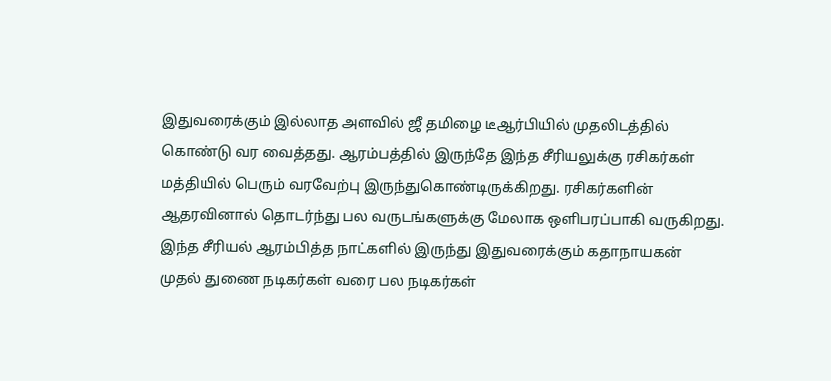இதுவரைக்கும் இல்லாத அளவில் ஜீ தமிழை டீஆர்பியில் முதலிடத்தில் கொண்டு வர வைத்தது. ஆரம்பத்தில் இருந்தே இந்த சீரியலுக்கு ரசிகர்கள் மத்தியில் பெரும் வரவேற்பு இருந்துகொண்டிருக்கிறது. ரசிகர்களின் ஆதரவினால் தொடர்ந்து பல வருடங்களுக்கு மேலாக ஒளிபரப்பாகி வருகிறது. இந்த சீரியல் ஆரம்பித்த நாட்களில் இருந்து இதுவரைக்கும் கதாநாயகன் முதல் துணை நடிகர்கள் வரை பல நடிகர்கள்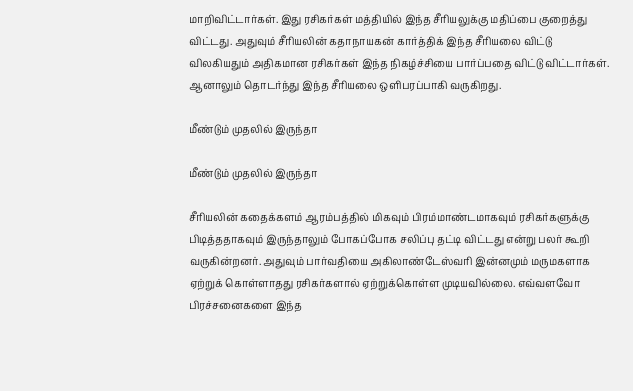மாறிவிட்டார்கள். இது ரசிகர்கள் மத்தியில் இந்த சீரியலுக்கு மதிப்பை குறைத்து விட்டது. அதுவும் சீரியலின் கதாநாயகன் கார்த்திக் இந்த சீரியலை விட்டு விலகியதும் அதிகமான ரசிகர்கள் இந்த நிகழ்ச்சியை பார்ப்பதை விட்டு விட்டார்கள். ஆனாலும் தொடர்ந்து இந்த சீரியலை ஒளிபரப்பாகி வருகிறது.

மீண்டும் முதலில் இருந்தா

மீண்டும் முதலில் இருந்தா

சீரியலின் கதைக்களம் ஆரம்பத்தில் மிகவும் பிரம்மாண்டமாகவும் ரசிகர்களுக்கு பிடித்ததாகவும் இருந்தாலும் போகப்போக சலிப்பு தட்டி விட்டது என்று பலர் கூறி வருகின்றனர். அதுவும் பார்வதியை அகிலாண்டேஸ்வரி இன்னமும் மருமகளாக ஏற்றுக் கொள்ளாதது ரசிகர்களால் ஏற்றுக்கொள்ள முடியவில்லை. எவ்வளவோ பிரச்சனைகளை இந்த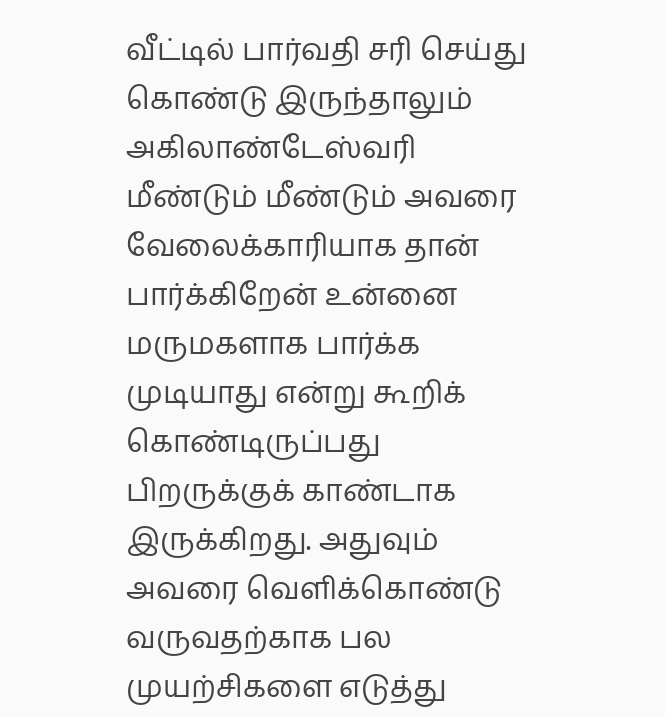வீட்டில் பார்வதி சரி செய்து கொண்டு இருந்தாலும் அகிலாண்டேஸ்வரி மீண்டும் மீண்டும் அவரை வேலைக்காரியாக தான் பார்க்கிறேன் உன்னை மருமகளாக பார்க்க முடியாது என்று கூறிக் கொண்டிருப்பது பிறருக்குக் காண்டாக இருக்கிறது. அதுவும் அவரை வெளிக்கொண்டு வருவதற்காக பல முயற்சிகளை எடுத்து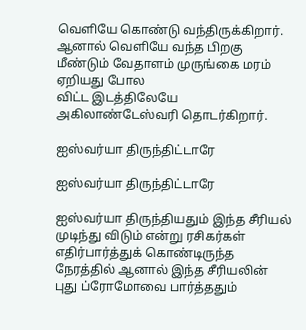வெளியே கொண்டு வந்திருக்கிறார். ஆனால் வெளியே வந்த பிறகு மீண்டும் வேதாளம் முருங்கை மரம் ஏறியது போல
விட்ட இடத்திலேயே அகிலாண்டேஸ்வரி தொடர்கிறார்.

ஐஸ்வர்யா திருந்திட்டாரே

ஐஸ்வர்யா திருந்திட்டாரே

ஐஸ்வர்யா திருந்தியதும் இந்த சீரியல் முடிந்து விடும் என்று ரசிகர்கள் எதிர்பார்த்துக் கொண்டிருந்த நேரத்தில் ஆனால் இந்த சீரியலின் புது ப்ரோமோவை பார்த்ததும்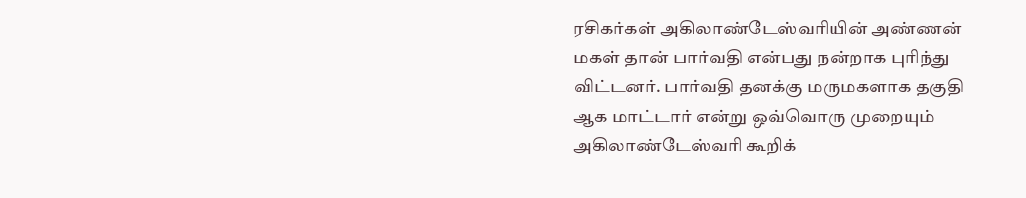ரசிகர்கள் அகிலாண்டேஸ்வரியின் அண்ணன் மகள் தான் பார்வதி என்பது நன்றாக புரிந்து விட்டனர். பார்வதி தனக்கு மருமகளாக தகுதி ஆக மாட்டார் என்று ஒவ்வொரு முறையும் அகிலாண்டேஸ்வரி கூறிக்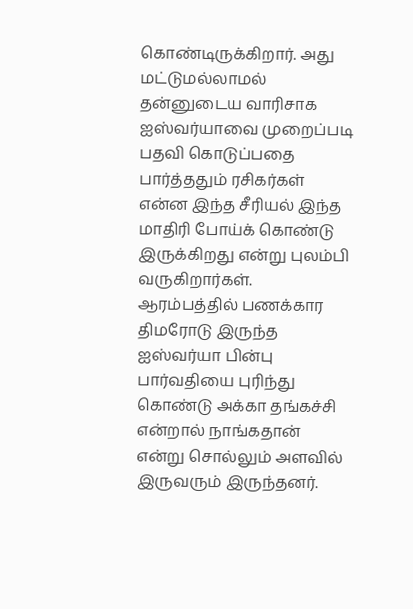கொண்டிருக்கிறார். அது மட்டுமல்லாமல் தன்னுடைய வாரிசாக ஐஸ்வர்யாவை முறைப்படி பதவி கொடுப்பதை பார்த்ததும் ரசிகர்கள் என்ன இந்த சீரியல் இந்த மாதிரி போய்க் கொண்டு இருக்கிறது என்று புலம்பி வருகிறார்கள். ஆரம்பத்தில் பணக்கார திமரோடு இருந்த ஐஸ்வர்யா பின்பு பார்வதியை புரிந்து கொண்டு அக்கா தங்கச்சி என்றால் நாங்கதான் என்று சொல்லும் அளவில் இருவரும் இருந்தனர்.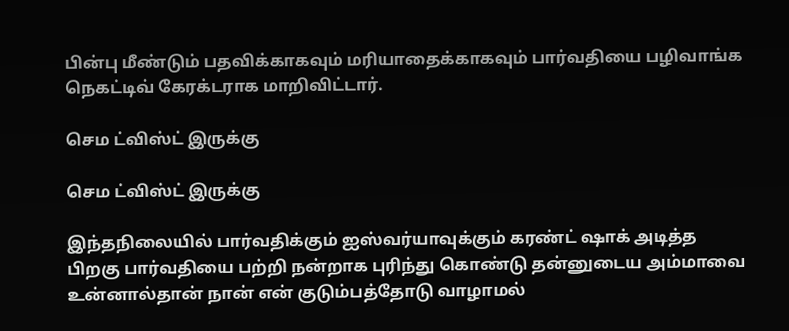பின்பு மீண்டும் பதவிக்காகவும் மரியாதைக்காகவும் பார்வதியை பழிவாங்க நெகட்டிவ் கேரக்டராக மாறிவிட்டார்.

செம ட்விஸ்ட் இருக்கு

செம ட்விஸ்ட் இருக்கு

இந்தநிலையில் பார்வதிக்கும் ஐஸ்வர்யாவுக்கும் கரண்ட் ஷாக் அடித்த பிறகு பார்வதியை பற்றி நன்றாக புரிந்து கொண்டு தன்னுடைய அம்மாவை உன்னால்தான் நான் என் குடும்பத்தோடு வாழாமல்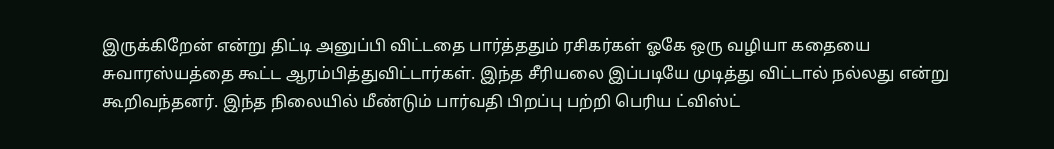இருக்கிறேன் என்று திட்டி அனுப்பி விட்டதை பார்த்ததும் ரசிகர்கள் ஓகே ஒரு வழியா கதையை சுவாரஸ்யத்தை கூட்ட ஆரம்பித்துவிட்டார்கள். இந்த சீரியலை இப்படியே முடித்து விட்டால் நல்லது என்று கூறிவந்தனர். இந்த நிலையில் மீண்டும் பார்வதி பிறப்பு பற்றி பெரிய ட்விஸ்ட்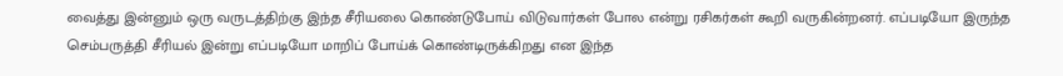வைத்து இன்னும் ஒரு வருடத்திற்கு இந்த சீரியலை கொண்டுபோய் விடுவார்கள் போல என்று ரசிகர்கள் கூறி வருகின்றனர். எப்படியோ இருந்த செம்பருத்தி சீரியல் இன்று எப்படியோ மாறிப் போய்க் கொண்டிருக்கிறது என இந்த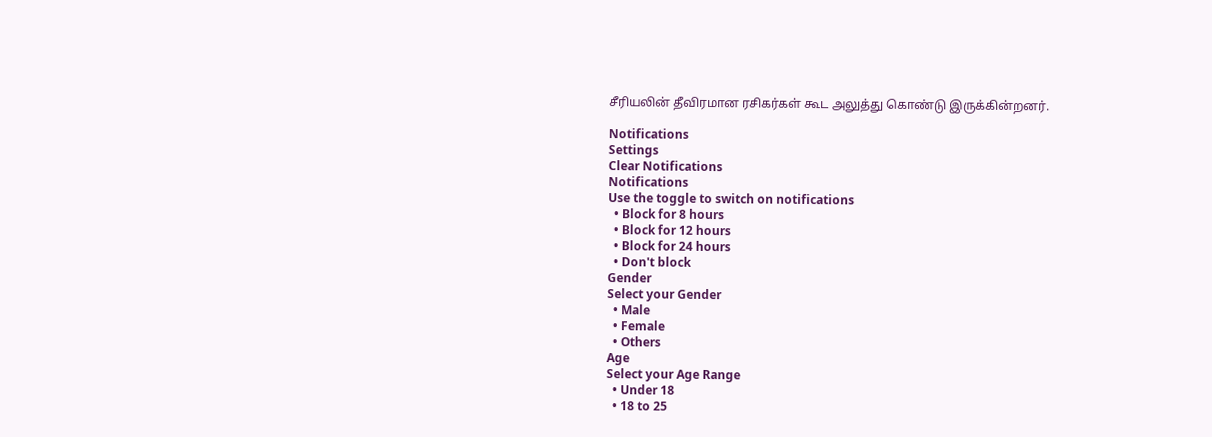சீரியலின் தீவிரமான ரசிகர்கள் கூட அலுத்து கொண்டு இருக்கின்றனர்.

Notifications
Settings
Clear Notifications
Notifications
Use the toggle to switch on notifications
  • Block for 8 hours
  • Block for 12 hours
  • Block for 24 hours
  • Don't block
Gender
Select your Gender
  • Male
  • Female
  • Others
Age
Select your Age Range
  • Under 18
  • 18 to 25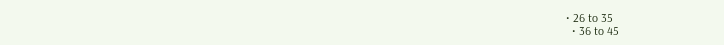• 26 to 35
  • 36 to 45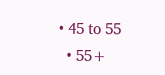• 45 to 55
  • 55+